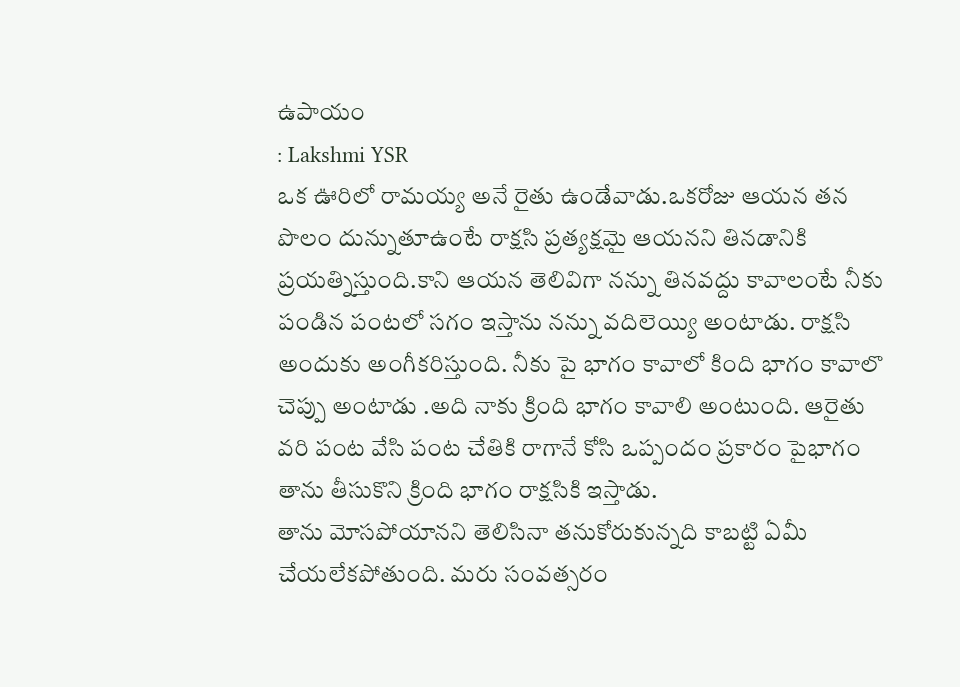ఉపాయం
: Lakshmi YSR
ఒక ఊరిలో రామయ్య అనే రైతు ఉండేవాడు.ఒకరోజు ఆయన తన పొలం దున్నుతూఉంటే రాక్షసి ప్రత్యక్షమై ఆయనని తినడానికి ప్రయత్నిస్తుంది.కాని ఆయన తెలివిగా నన్ను తినవద్దు కావాలంటే నీకు పండిన పంటలో సగం ఇస్తాను నన్ను వదిలెయ్యి అంటాడు. రాక్షసి అందుకు అంగీకరిస్తుంది. నీకు పై భాగం కావాలో కింది భాగం కావాలొ చెప్పు అంటాడు .అది నాకు క్రింది భాగం కావాలి అంటుంది. ఆరైతు వరి పంట వేసి పంట చేతికి రాగానే కోసి ఒప్పందం ప్రకారం పైభాగం తాను తీసుకొని క్రింది భాగం రాక్షసికి ఇస్తాడు.
తాను మోసపోయానని తెలిసినా తనుకోరుకున్నది కాబట్టి ఏమీ చేయలేకపోతుంది. మరు సంవత్సరం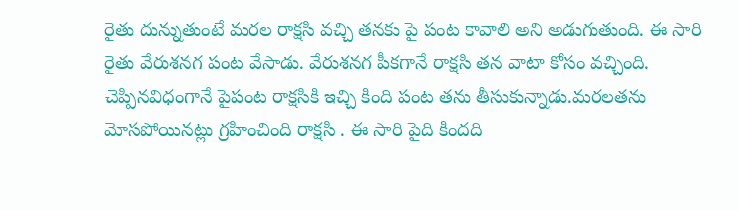రైతు దున్నుతుంటే మరల రాక్షసి వచ్చి తనకు పై పంట కావాలి అని అడుగుతుంది. ఈ సారి రైతు వేరుశనగ పంట వేసాడు. వేరుశనగ పీకగానే రాక్షసి తన వాటా కోసం వచ్చింది. చెప్పినవిధంగానే పైపంట రాక్షసికి ఇచ్చి కింది పంట తను తీసుకున్నాడు.మరలతను మోసపోయినట్లు గ్రహించింది రాక్షసి . ఈ సారి పైది కిందది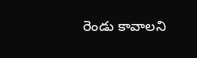రెండు కావాలని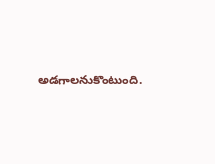అడగాలనుకొంటుంది.